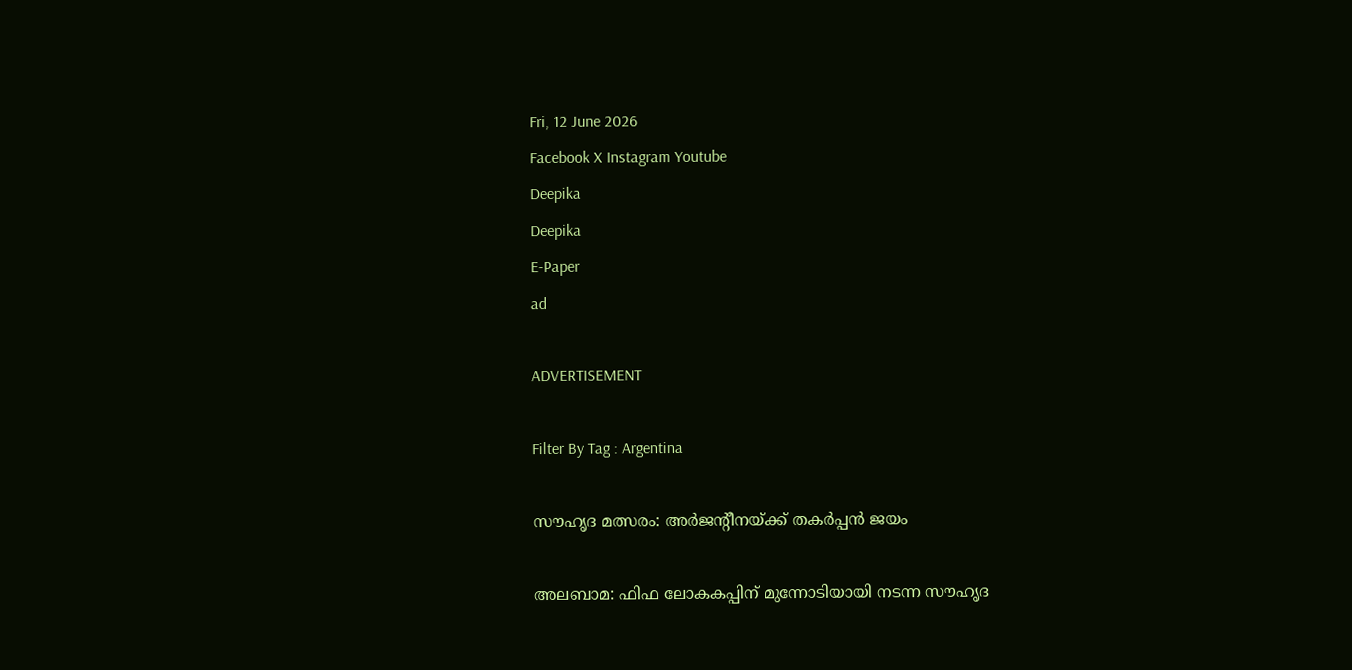Fri, 12 June 2026
Facebook X Instagram Youtube
Deepika
Deepika
E-Paper
ad

ADVERTISEMENT

Filter By Tag : Argentina

സൗഹൃദ മത്സരം: അർജന്‍റീനയ്ക്ക് തകർപ്പൻ ജയം

അലബാമ: ഫിഫ ലോകകപ്പിന് മുന്നോടിയായി നടന്ന സൗഹൃദ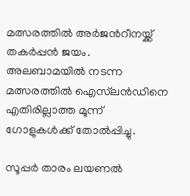മത്സരത്തിൽ അർ‌ജന്‍റീനയ്ക്ക് തകർപ്പൻ ജയം. അലബാമയിൽ നടന്ന മത്സരത്തിൽ ഐസ്‌ലൻഡിനെ എതിരില്ലാത്ത മൂന്ന് ഗോളുകൾക്ക് തോൽപ്പിച്ചു.

സൂപ്പർ താരം ലയണൽ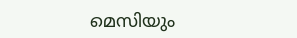മെസിയും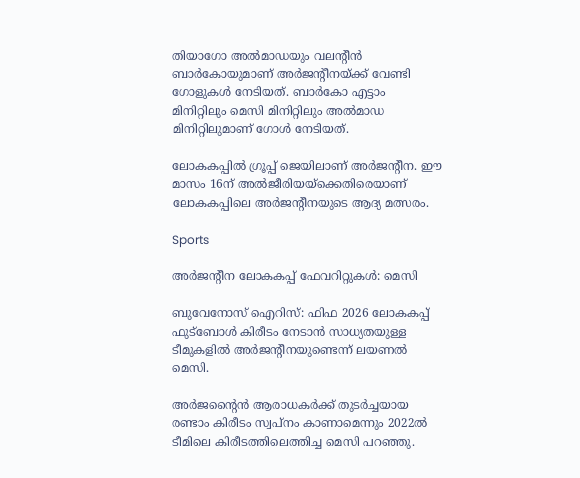തിയാഗോ അൽമാഡയും വലന്‍റീൻ ബാർകോയുമാണ് അർജന്‍റീനയ്ക്ക് വേണ്ടി ഗോളുകൾ നേടിയത്. ബാർകോ എട്ടാം മിനിറ്റിലും മെസി മിനിറ്റിലും അൽമാഡ മിനിറ്റിലുമാണ് ഗോൾ നേടിയത്.

ലോകകപ്പിൽ ഗ്രൂപ്പ് ജെയിലാണ് അർജന്‍റീന. ഈ മാസം 16ന് അൽജീരിയയ്ക്കെതിരെയാണ് ലോകകപ്പിലെ അർജന്‍റീനയുടെ ആദ്യ മത്സരം.

Sports

അര്‍ജന്‍റീന ലോകകപ്പ് ഫേവറിറ്റുകള്‍: മെസി

ബുവേനോസ് ഐറിസ്: ഫിഫ 2026 ലോകകപ്പ് ഫുട്‌ബോള്‍ കിരീടം നേടാന്‍ സാധ്യതയുള്ള ടീമുകളില്‍ അര്‍ജന്‍റീനയുണ്ടെന്ന് ലയണല്‍ മെസി.

അര്‍ജന്‍റൈന്‍ ആരാധകര്‍ക്ക് തുടര്‍ച്ചയായ രണ്ടാം കിരീടം സ്വപ്‌നം കാണാമെന്നും 2022ല്‍ ടീമിലെ കിരീടത്തിലെത്തിച്ച മെസി പറഞ്ഞു.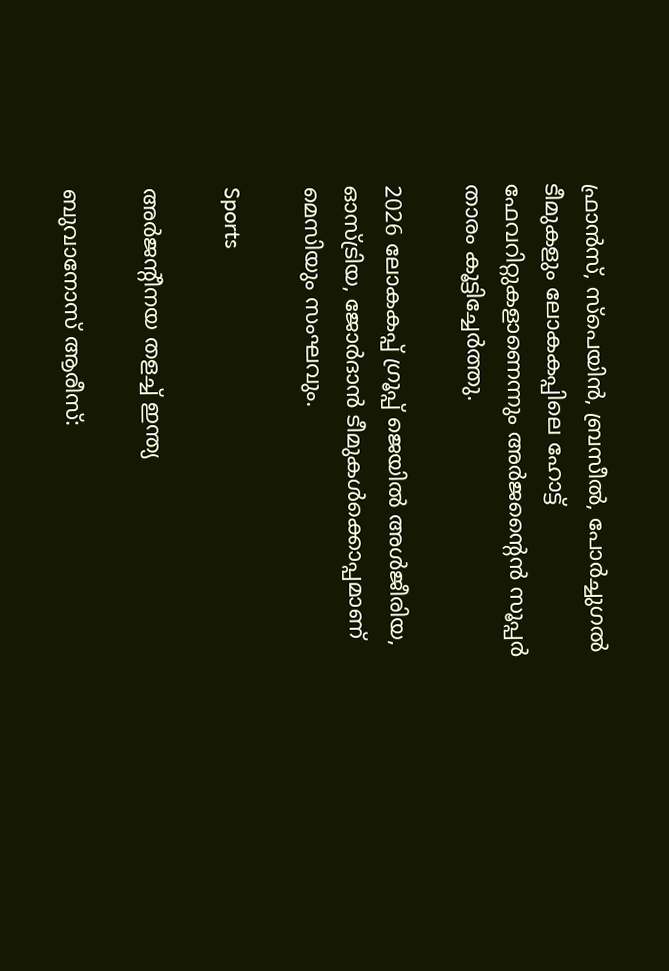ഫ്രാന്‍സ്, സ്‌പെയിന്‍, ബ്രസീല്‍, പോര്‍ച്ചുഗല്‍ ടീമുകളും ലോകകപ്പിലെ ഹോട്ട് ഫേവറിറ്റുകളാണെന്നും അര്‍ജന്‍റൈന്‍ സൂപ്പര്‍ താരം കൂട്ടിച്ചേര്‍ത്തു.

2026 ലോകകപ്പ് ഗ്രൂപ്പ് ജെയില്‍ അള്‍ജീരിയ, ഓസ്ട്രിയ, ജോര്‍ദാന്‍ ടീമുകള്‍ക്കൊപ്പമാണ് മെസിയും സംഘവും.

Sports

അര്‍ജന്‍റീനയ തളച്ച് ഇന്ത്യ

ബുവാനോസ് ആരീസ്: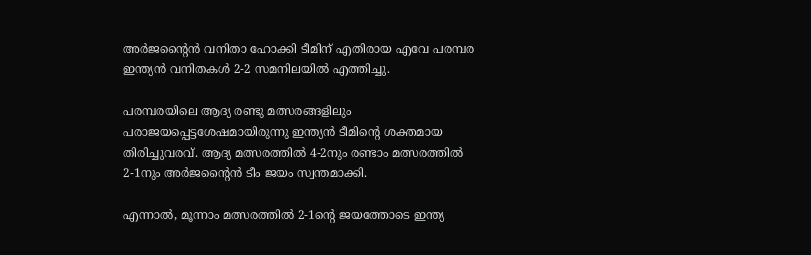അര്‍ജന്‍റൈന്‍ വനിതാ ഹോക്കി ടീമിന് എതിരായ എവേ പരമ്പര ഇന്ത്യന്‍ വനിതകള്‍ 2-2 സമനിലയില്‍ എത്തിച്ചു.

പരമ്പരയിലെ ആദ്യ രണ്ടു മത്സരങ്ങളിലും പരാജയപ്പെട്ടശേഷമായിരുന്നു ഇന്ത്യന്‍ ടീമിന്‍റെ ശക്തമായ തിരിച്ചുവരവ്. ആദ്യ മത്സരത്തില്‍ 4-2നും രണ്ടാം മത്സരത്തില്‍ 2-1നും അര്‍ജന്‍റൈന്‍ ടീം ജയം സ്വന്തമാക്കി.

എന്നാല്‍, മൂന്നാം മത്സരത്തില്‍ 2-1ന്‍റെ ജയത്തോടെ ഇന്ത്യ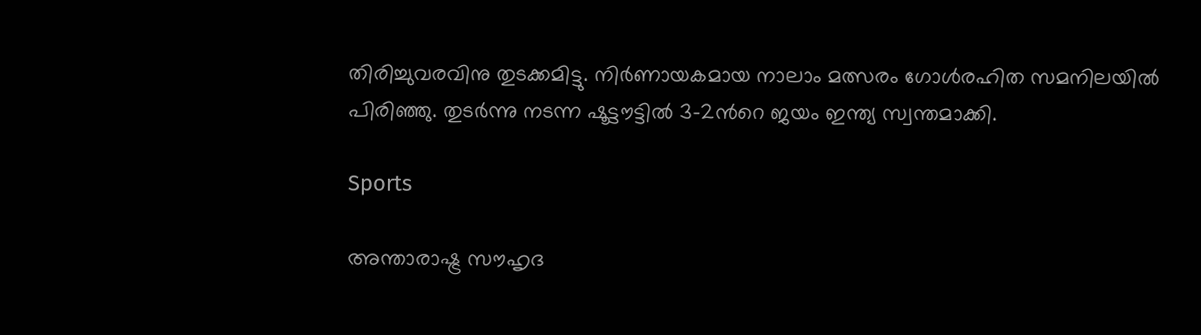തിരിച്ചുവരവിനു തുടക്കമിട്ടു. നിര്‍ണായകമായ നാലാം മത്സരം ഗോള്‍രഹിത സമനിലയില്‍ പിരിഞ്ഞു. തുടര്‍ന്നു നടന്ന ഷൂട്ടൗട്ടില്‍ 3-2ന്‍റെ ജയം ഇന്ത്യ സ്വന്തമാക്കി.

Sports

അന്താരാഷ്ട്ര സൗഹൃദ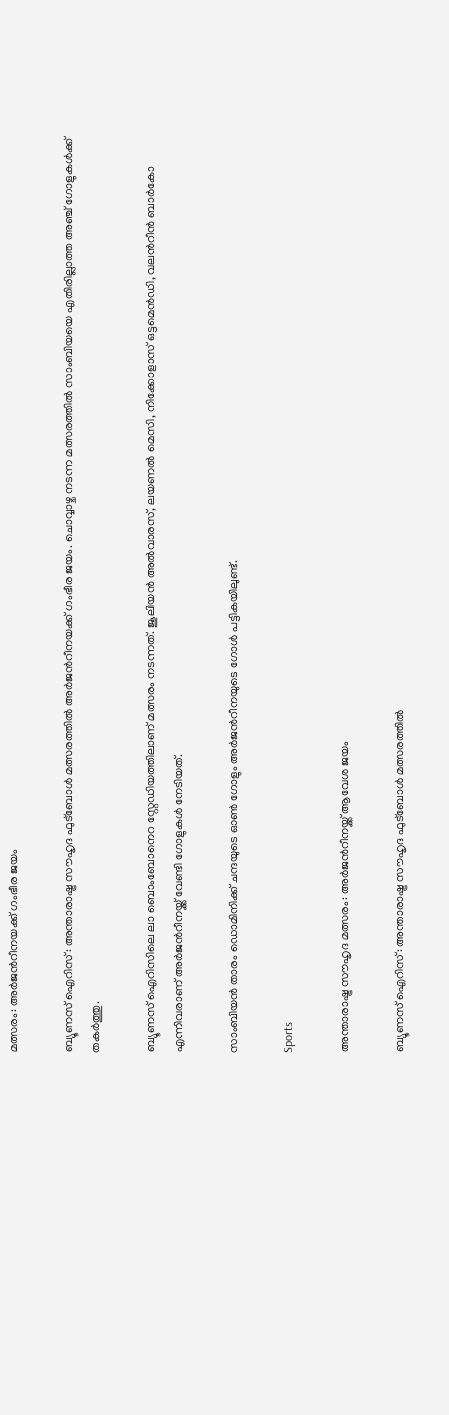മത്സരം: അർജന്‍റീനയക്ക് ഗംഭീര ജയം

ബ്യൂണസ് ഐറിസ്: അന്താരാഷ്ട്ര സൗഹൃദ ഫുട്ബോൾ മത്സരത്തിൽ അർജന്‍റീനയക്ക് ഗംഭീര ജയം. ചൊവ്വാഴ്ച നടന്ന മത്സരത്തിൽ സാംബിയയെ എതിരില്ലാത്ത അഞ്ച് ഗോളുകൾക്ക് തകർത്തു.

ബ്യൂണസ് ഐറിസിലെ ലാ ബൊംബോനെറ സ്റ്റേഡിയത്തിലാണ് മത്സരം നടന്നത്. ജൂലിയൻ അൽവാരസ്, ലയണൽ മെസി, നിക്കോളാസ് ഒട്ടമെൻഡി, വലന്‍റീൻ ബാർകോ എന്നിവരാണ് അർജന്‍റീനയ്ക്ക് വേണ്ടി ഗോളുകൾ നേടിയത്.

സാംബിയൻ താരം ഡൊമിനിക്ക് ചന്ദയുടെ ഓൺ ഗോളും അർജന്‍റീനയുടെ ഗോൾ പട്ടികയിലുണ്ട്.

Sports

അന്താരാഷ്ട്ര സൗഹൃദ മത്സരം: അർജന്‍റീനയ്ക്ക് ആവേശ ജയം

ബ്യൂണസ് ഐറിസ്: അന്താരാഷ്ട്ര സൗഹൃദ ഫുട്ബോൾ മത്സരത്തിൽ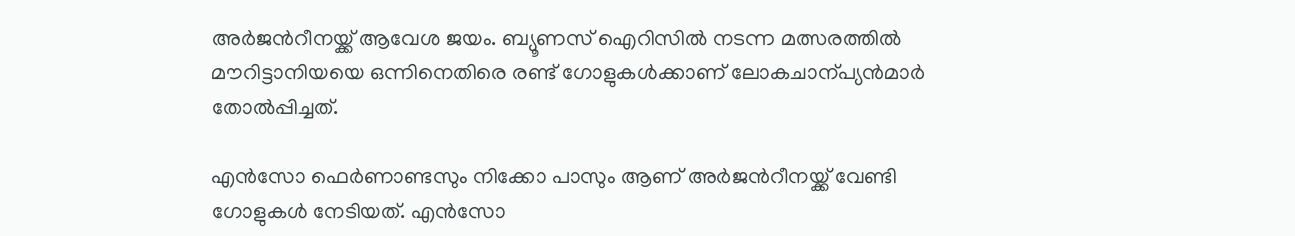അർജന്‍റീനയ്ക്ക് ആവേശ ജയം. ബ്യൂണസ് ഐറിസിൽ നടന്ന മത്സരത്തിൽ മൗറിട്ടാനിയയെ ഒന്നിനെതിരെ രണ്ട് ഗോളുകൾക്കാണ് ലോകചാന്പ്യൻമാർ തോൽപ്പിച്ചത്.

എൻസോ ഫെർണാണ്ടസും നിക്കോ പാസും ആണ് അർജന്‍റീനയ്ക്ക് വേണ്ടി ഗോളുകൾ നേടിയത്. എൻസോ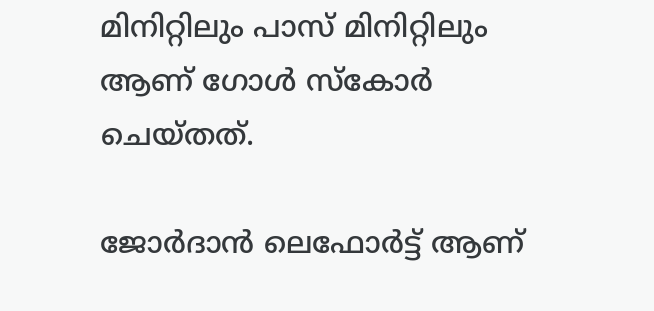മിനിറ്റിലും പാസ് മിനിറ്റിലും ആണ് ഗോൾ സ്കോർ ചെയ്തത്.

ജോർദാൻ ലെഫോർട്ട് ആണ്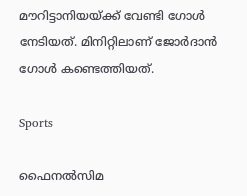മൗറിട്ടാനിയയ്ക്ക് വേണ്ടി ഗോൾ നേടിയത്. മിനിറ്റിലാണ് ജോർദാൻ ഗോൾ കണ്ടെത്തിയത്.

Sports

ഫൈനല്‍സിമ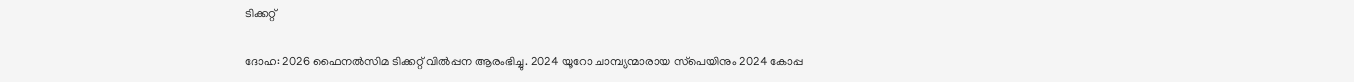ടിക്കറ്റ്

ദോഹ: 2026 ഫൈനല്‍സിമ ടിക്കറ്റ് വില്‍പ്പന ആരംഭിച്ചു. 2024 യൂറോ ചാമ്പ്യന്മാരായ സ്‌പെയിനും 2024 കോപ്പ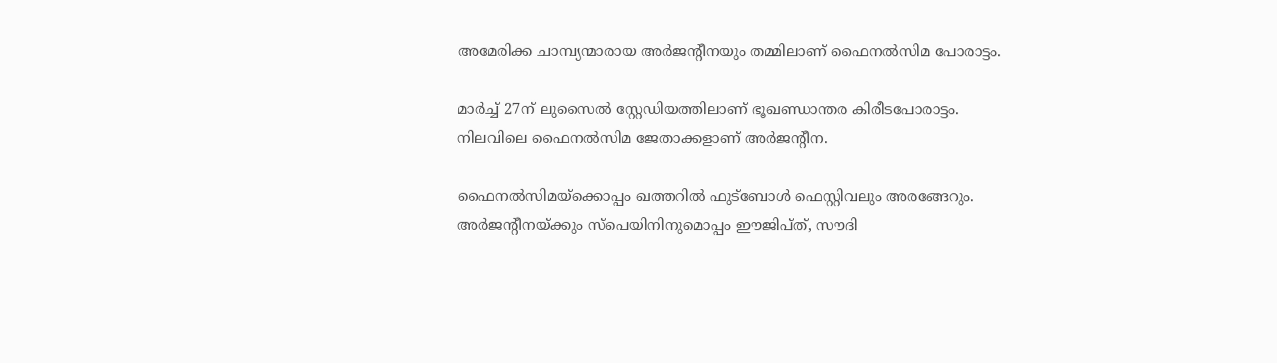അമേരിക്ക ചാമ്പ്യന്മാരായ അര്‍ജന്‍റീനയും തമ്മിലാണ് ഫൈനല്‍സിമ പോരാട്ടം.

മാര്‍ച്ച് 27ന് ലുസൈല്‍ സ്റ്റേഡിയത്തിലാണ് ഭൂഖണ്ഡാന്തര കിരീടപോരാട്ടം. നിലവിലെ ഫൈനല്‍സിമ ജേതാക്കളാണ് അര്‍ജന്‍റീന.

ഫൈനല്‍സിമയ്‌ക്കൊപ്പം ഖത്തറില്‍ ഫുട്‌ബോള്‍ ഫെസ്റ്റിവലും അരങ്ങേറും. അര്‍ജന്‍റീനയ്ക്കും സ്‌പെയിനിനുമൊപ്പം ഈജിപ്ത്, സൗദി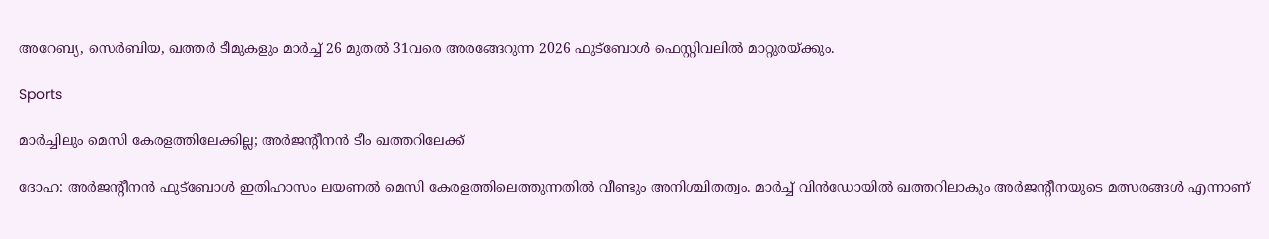അറേബ്യ, സെര്‍ബിയ, ഖത്തര്‍ ടീമുകളും മാര്‍ച്ച് 26 മുതല്‍ 31വരെ അരങ്ങേറുന്ന 2026 ഫുട്‌ബോള്‍ ഫെസ്റ്റിവലില്‍ മാറ്റുരയ്ക്കും.

Sports

മാര്‍ച്ചിലും മെസി കേരളത്തിലേക്കില്ല; അർജന്‍റീനൻ ടീം ഖത്തറിലേക്ക്

ദോഹ: അർജന്‍റീനൻ ഫുട്ബോൾ ഇതിഹാസം ലയണല്‍ മെസി കേരളത്തിലെത്തുന്നതില്‍ വീണ്ടും അനിശ്ചിതത്വം. മാര്‍ച്ച് വിന്‍ഡോയില്‍ ഖത്തറിലാകും അര്‍ജന്‍റീനയുടെ മത്സരങ്ങള്‍ എന്നാണ്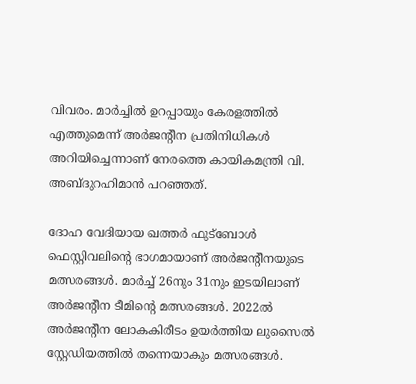വിവരം. മാര്‍ച്ചില്‍ ഉറപ്പായും കേരളത്തില്‍ എത്തുമെന്ന് അര്‍ജന്‍റീന പ്രതിനിധികള്‍ അറിയിച്ചെന്നാണ് നേരത്തെ കായികമന്ത്രി വി. അബ്ദുറഹിമാന്‍ പറഞ്ഞത്.

ദോഹ വേദിയായ ഖത്തര്‍ ഫുട്‌ബോള്‍ ഫെസ്റ്റിവലിന്‍റെ ഭാഗമായാണ് അര്‍ജന്‍റീനയുടെ മത്സരങ്ങള്‍. മാര്‍ച്ച് 26നും 31നും ഇടയിലാണ് അർജന്‍റീന ടീമിന്‍റെ മത്സരങ്ങൾ. 2022ല്‍ അര്‍ജന്‍റീന ലോകകിരീടം ഉയര്‍ത്തിയ ലുസൈല്‍ സ്റ്റേഡിയത്തില്‍ തന്നെയാകും മത്സരങ്ങള്‍.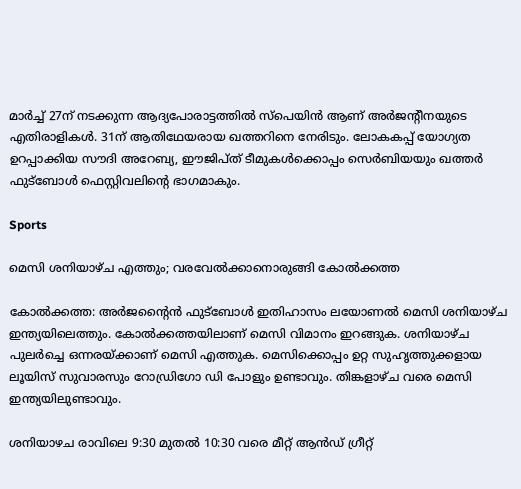മാര്‍ച്ച് 27ന് നടക്കുന്ന ആദ്യപോരാട്ടത്തിൽ സ്‌പെയിൻ ആണ് അര്‍ജന്‍റീനയുടെ എതിരാളികൾ. 31ന് ആതിഥേയരായ ഖത്തറിനെ നേരിടും. ലോകകപ്പ് യോഗ്യത ഉറപ്പാക്കിയ സൗദി അറേബ്യ, ഈജിപ്ത് ടീമുകള്‍ക്കൊപ്പം സെര്‍ബിയയും ഖത്തര്‍ ഫുട്‌ബോള്‍ ഫെസ്റ്റിവലിന്‍റെ ഭാഗമാകും.

Sports

മെസി ശനിയാഴ്ച എത്തും; വരവേല്‍ക്കാനൊരുങ്ങി കോൽക്കത്ത

കോൽക്കത്ത: അര്‍ജന്‍റൈൻ ഫുട്‌ബോള്‍ ഇതിഹാസം ലയോണല്‍ മെസി ശനിയാഴ്ച ഇന്ത്യയിലെത്തും. കോല്‍ക്കത്തയിലാണ് മെസി വിമാനം ഇറങ്ങുക. ശനിയാഴ്ച പുലർച്ചെ ഒന്നരയ്ക്കാണ് മെസി എത്തുക. മെസിക്കൊപ്പം ഉറ്റ സുഹൃത്തുക്കളായ ലൂയിസ് സുവാരസും റോഡ്രിഗോ ഡി പോളും ഉണ്ടാവും. തിങ്കളാഴ്ച വരെ മെസി ഇന്ത്യയിലുണ്ടാവും.

ശനിയാഴച രാവിലെ 9:30 മുതല്‍ 10:30 വരെ മീറ്റ് ആന്‍ഡ് ഗ്രീറ്റ്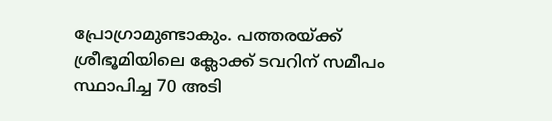പ്രോഗ്രാമുണ്ടാകും. പത്തരയ്ക്ക് ശ്രീഭൂമിയിലെ ക്ലോക്ക് ടവറിന് സമീപം സ്ഥാപിച്ച 70 അടി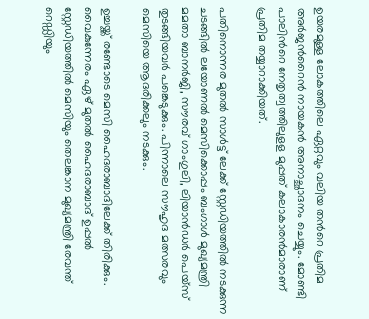ഉയരമുള്ള ലോകത്തിലെ ഏറ്റവും വലിയ തന്‍റെ പ്രതിമ അർജന്‍റൈൻ നായകൻ അനാച്ഛാദനം ചെയ്യും. മോണ്ടി പാലിന്‍റെ നേതൃത്വത്തിലുളള മുപ്പത് കലാകാരന്‍മാരാണ് പ്രതിമ തയ്യാറാക്കിയത്.

പതിനൊന്നര മുതല്‍ സാള്‍ട്ട് ലേക്ക് സ്റ്റേഡിയത്തില്‍ നടക്കുന്ന ചടങ്ങില്‍ ലയോണല്‍ മെസിക്കൊപ്പം ബംഗാള്‍ മുഖ്യമന്ത്രി മമതാ ബാനര്‍ജി, സൗരവ് ഗാംഗുലി, ലിയാന്‍ഡര്‍ പെയ്‌സ് തുടങ്ങിയവര്‍ പങ്കെടുക്കും. പിന്നാലെ സൗഹൃദ മത്സരവും മെസിയെ ആദരിക്കലും നടക്കും.

ഉച്ചയ്ക്ക് രണ്ടോടെ മെസി ഹൈദരാബാദിലേക്ക് തിരിക്കും. വൈകുന്നേരം ഏഴ് മുതല്‍ ഹൈദരാബാദ് ഉപ്പല്‍ സ്റ്റേഡിയത്തില്‍ മെസിയും തെലങ്കാന മുഖ്യമന്ത്രി രേവന്ത് റെഡ്ഡിയും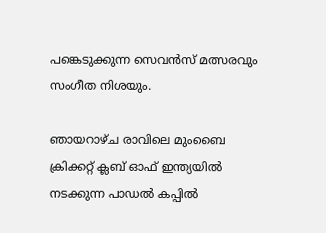പങ്കെടുക്കുന്ന സെവന്‍സ് മത്സരവും സംഗീത നിശയും.

ഞായറാഴ്ച രാവിലെ മുംബൈ ക്രിക്കറ്റ് ക്ലബ് ഓഫ് ഇന്ത്യയില്‍ നടക്കുന്ന പാഡല്‍ കപ്പില്‍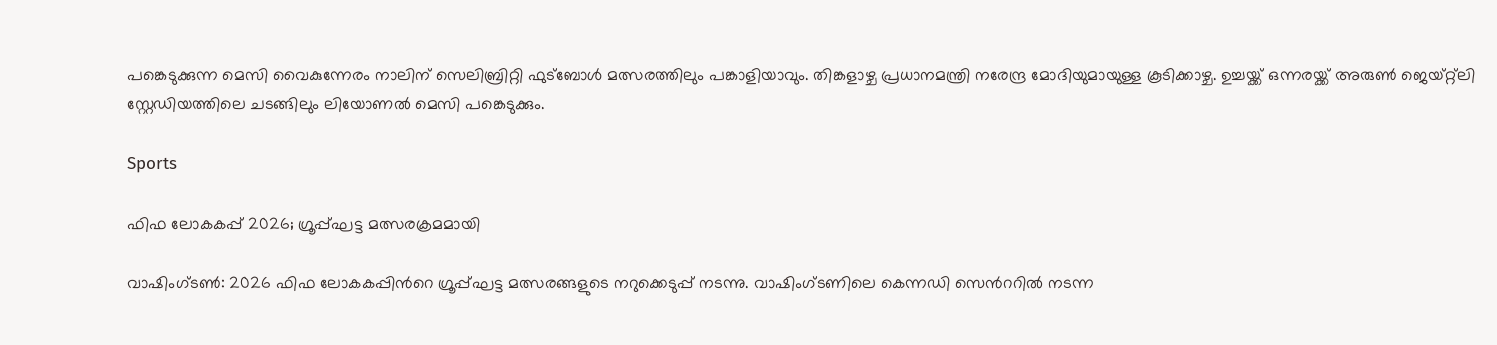പങ്കെടുക്കുന്ന മെസി വൈകുന്നേരം നാലിന് സെലിബ്രിറ്റി ഫുട്‌ബോള്‍ മത്സരത്തിലും പങ്കാളിയാവും. തിങ്കളാഴ്ച പ്രധാനമന്ത്രി നരേന്ദ്ര മോദിയുമായുള്ള കൂടിക്കാഴ്ച. ഉച്ചയ്ക്ക് ഒന്നരയ്ക്ക് അരുണ്‍ ജെയ്റ്റ്ലി സ്റ്റേഡിയത്തിലെ ചടങ്ങിലും ലിയോണല്‍ മെസി പങ്കെടുക്കും.

Sports

ഫിഫ ലോകകപ്പ് 2026; ഗ്രൂപ്പ്ഘട്ട മത്സരക്രമമായി

വാഷിംഗ്ടൺ: 2026 ഫിഫ ലോകകപ്പിന്‍റെ ഗ്രൂപ്പ്ഘട്ട മത്സരങ്ങളുടെ നറുക്കെടുപ്പ് നടന്നു. വാഷിംഗ്ടണിലെ കെന്നഡി സെന്‍ററിൽ നടന്ന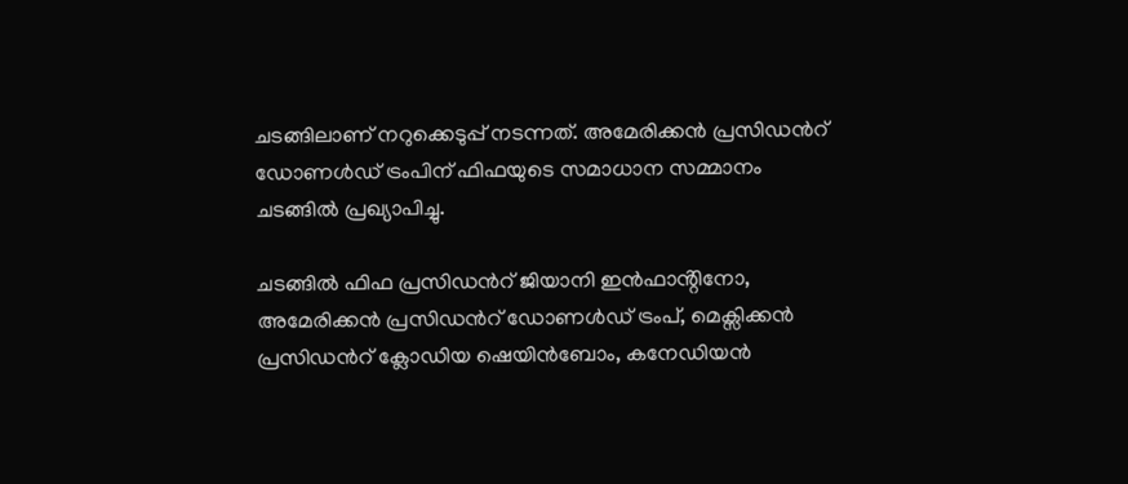ചടങ്ങിലാണ് നറുക്കെടുപ്പ് നടന്നത്. അമേരിക്കൻ പ്രസിഡന്‍റ് ഡോണൾഡ് ട്രംപിന് ഫിഫയുടെ സമാധാന സമ്മാനം ചടങ്ങിൽ പ്രഖ്യാപിച്ചു.

ചടങ്ങിൽ ഫിഫ പ്രസിഡന്‍റ് ജിയാനി ഇൻഫാൻ്റിനോ, അമേരിക്കൻ പ്രസിഡന്‍റ് ഡോണൾഡ് ട്രംപ്, മെക്സിക്കൻ പ്രസിഡന്‍റ് ക്ലോഡിയ ഷെയിൻബോം, കനേഡിയൻ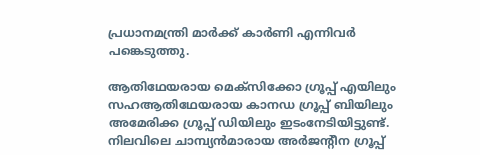പ്രധാനമന്ത്രി മാർക്ക് കാർണി എന്നിവർ പങ്കെടുത്തു.

ആതിഥേയരായ മെക്സിക്കോ ഗ്രൂപ്പ് എയിലും സഹആതിഥേയരായ കാനഡ ഗ്രൂപ്പ് ബിയിലും അമേരിക്ക ഗ്രൂപ്പ് ഡിയിലും ഇടംനേടിയിട്ടുണ്ട്. നിലവിലെ ചാമ്പ്യൻമാരായ അർജന്‍റീന ഗ്രൂപ്പ്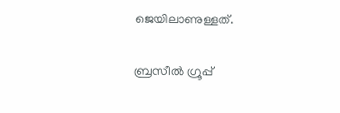ജെയിലാണുള്ളത്.

ബ്രസീൽ ഗ്രൂപ്പ്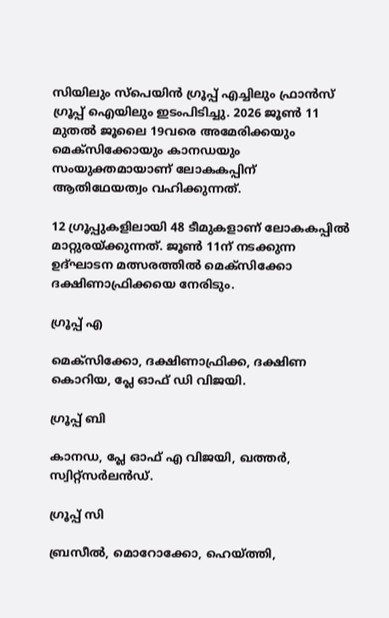സിയിലും സ്പെയിൻ ഗ്രൂപ്പ് എച്ചിലും ഫ്രാൻസ് ഗ്രൂപ്പ് ഐയിലും ഇടംപിടിച്ചു. 2026 ജൂൺ 11 മുതൽ ജൂലൈ 19വരെ അമേരിക്കയും മെക്സിക്കോയും കാനഡയും സംയുക്തമായാണ് ലോകകപ്പിന് ആതിഥേയത്വം വഹിക്കുന്നത്.

12 ഗ്രൂപ്പുകളിലായി 48 ടീമുകളാണ് ലോകകപ്പിൽ മാറ്റുരയ്ക്കുന്നത്. ജൂൺ 11ന് നടക്കുന്ന ഉദ്ഘാടന മത്സരത്തിൽ മെക്സിക്കോ ദക്ഷിണാഫ്രിക്കയെ നേരിടും.

ഗ്രൂപ്പ് എ

മെക്സിക്കോ, ദക്ഷിണാഫ്രിക്ക, ദക്ഷിണ കൊറിയ, പ്ലേ ഓഫ് ഡി വിജയി.

ഗ്രൂപ്പ് ബി

കാനഡ, പ്ലേ ഓഫ് എ വിജയി, ഖത്തർ, സ്വിറ്റ്സർലൻഡ്.

ഗ്രൂപ്പ് സി

ബ്രസീൽ, മൊറോക്കോ, ഹെയ്ത്തി,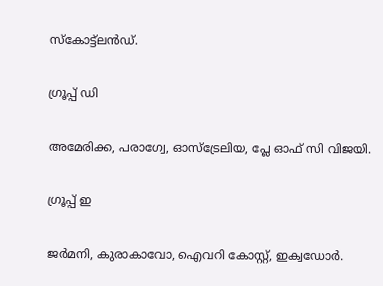സ്കോട്ട്ലൻഡ്.

ഗ്രൂപ്പ് ഡി

അമേരിക്ക, പരാഗ്വേ, ഓസ്ട്രേലിയ, പ്ലേ ഓഫ് സി വിജയി.

ഗ്രൂപ്പ് ഇ

ജർമനി, കുരാകാവോ, ഐവറി കോസ്റ്റ്, ഇക്വഡോർ.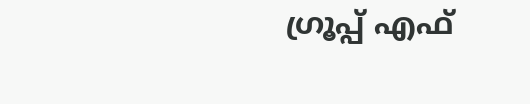ഗ്രൂപ്പ് എഫ്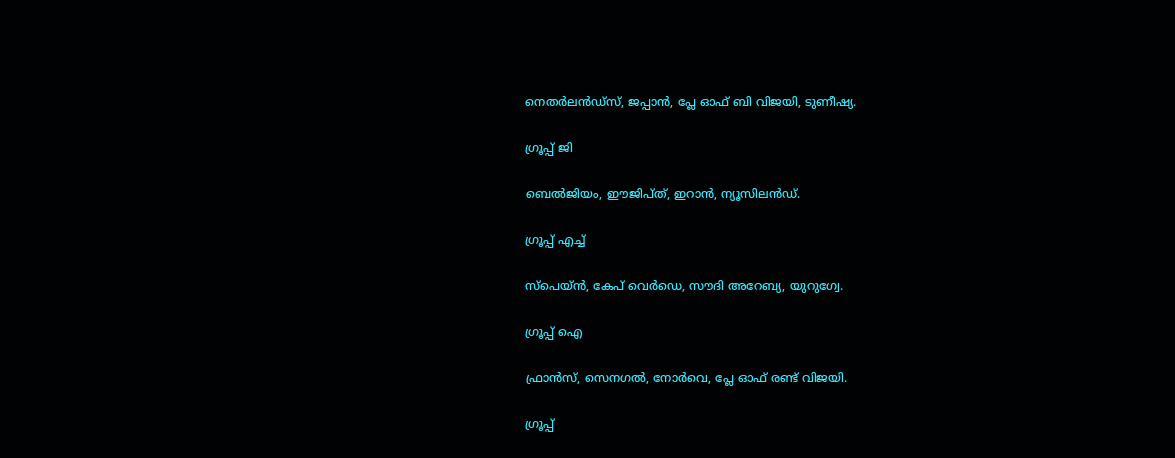നെതർലൻഡ്സ്, ജപ്പാൻ, പ്ലേ ഓഫ് ബി വിജയി, ടുണീഷ്യ.

ഗ്രൂപ്പ് ജി

ബെൽജിയം, ഈജിപ്ത്, ഇറാൻ, ന്യൂസിലൻഡ്.

ഗ്രൂപ്പ് എച്ച്

സ്പെയ്ൻ, കേപ് വെർഡെ, സൗദി അറേബ്യ, യുറുഗ്വേ.

ഗ്രൂപ്പ് ഐ

ഫ്രാൻസ്, സെനഗൽ, നോർവെ, പ്ലേ ഓഫ് രണ്ട് വിജയി.

ഗ്രൂപ്പ്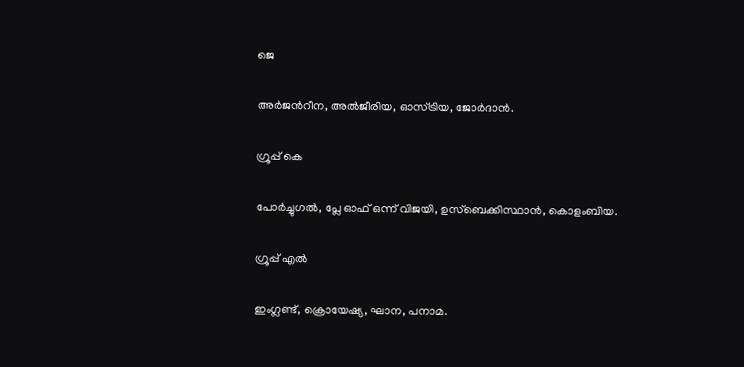ജെ

അർജന്‍റീന, അൽജീരിയ, ഓസ്ട്രിയ, ജോർദാൻ.

ഗ്രൂപ്പ് കെ

പോർച്ചുഗൽ, പ്ലേ ഓഫ് ഒന്ന് വിജയി, ഉസ്ബെക്കിസ്ഥാൻ, കൊളംബിയ.

ഗ്രൂപ്പ് എൽ

ഇംഗ്ലണ്ട്, ക്രൊയേഷ്യ, ഘാന, പനാമ.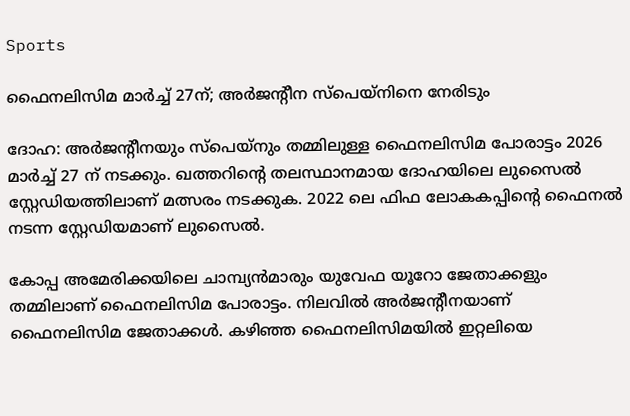Sports

ഫൈനലിസിമ മാർച്ച് 27ന്; അർജന്‍റീന സ്പെയ്നിനെ നേരിടും

ദോഹ: അർജന്‍റീനയും സ്പെയ്നും തമ്മിലുള്ള ഫൈനലിസിമ പോരാട്ടം 2026 മാർച്ച് 27 ന് നടക്കും. ഖത്തറിന്‍റെ തലസ്ഥാനമായ ദോഹയിലെ ലുസൈൽ സ്റ്റേഡിയത്തിലാണ് മത്സരം നടക്കുക. 2022 ലെ ഫിഫ ലോകകപ്പിന്‍റെ ഫൈനൽ നടന്ന സ്റ്റേഡിയമാണ് ലുസൈൽ.

കോപ്പ അമേരിക്കയിലെ ചാമ്പ്യൻമാരും യുവേഫ യൂറോ ജേതാക്കളും തമ്മിലാണ് ഫൈനലിസിമ പോരാട്ടം. നിലവിൽ അർജന്‍റീനയാണ് ഫൈനലിസിമ ജേതാക്കൾ. കഴിഞ്ഞ ഫൈനലിസിമയിൽ ഇറ്റലിയെ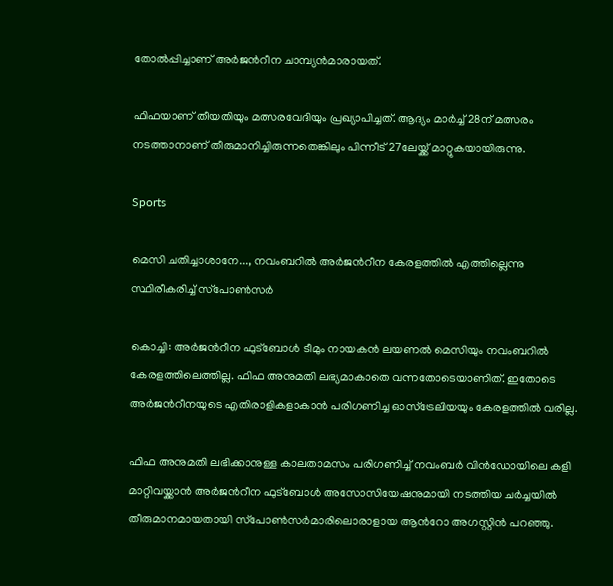തോൽപ്പിച്ചാണ് അർജന്‍റീന ചാമ്പ്യൻമാരായത്.

ഫിഫയാണ് തീയതിയും മത്സരവേദിയും പ്രഖ്യാപിച്ചത്. ആദ്യം മാർച്ച് 28ന് മത്സരം നടത്താനാണ് തീരുമാനിച്ചിരുന്നതെങ്കിലും പിന്നീട് 27ലേയ്ക്ക് മാറ്റുകയായിരുന്നു.

Sports

മെസി ചതിച്ചാശാനേ..., നവംബറില്‍ അര്‍ജന്‍റീന കേരളത്തില്‍ എത്തില്ലെന്നു സ്ഥിരീകരിച്ച് സ്‌പോണ്‍സര്‍

കൊച്ചി: അര്‍ജന്‍റീന ഫുട്‌ബോള്‍ ടീമും നായകന്‍ ലയണല്‍ മെസിയും നവംബറില്‍ കേരളത്തിലെത്തില്ല. ഫിഫ അനുമതി ലഭ്യമാകാതെ വന്നതോടെയാണിത്. ഇതോടെ അര്‍ജന്‍റീനയുടെ എതിരാളികളാകാന്‍ പരിഗണിച്ച ഓസ്‌ട്രേലിയയും കേരളത്തില്‍ വരില്ല.

ഫിഫ അനുമതി ലഭിക്കാനുള്ള കാലതാമസം പരിഗണിച്ച് നവംബര്‍ വിന്‍ഡോയിലെ കളി മാറ്റിവയ്ക്കാന്‍ അര്‍ജന്‍റീന ഫുട്‌ബോള്‍ അസോസിയേഷനുമായി നടത്തിയ ചര്‍ച്ചയില്‍ തീരുമാനമായതായി സ്‌പോണ്‍സര്‍മാരിലൊരാളായ ആന്‍റോ അഗസ്റ്റിന്‍ പറഞ്ഞു.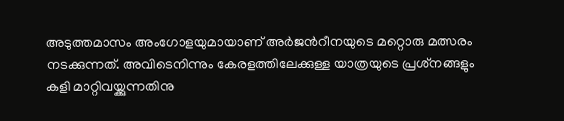അടുത്തമാസം അംഗോളയുമായാണ് അര്‍ജന്‍റീനയുടെ മറ്റൊരു മത്സരം നടക്കുന്നത്. അവിടെനിന്നും കേരളത്തിലേക്കുള്ള യാത്രയുടെ പ്രശ്‌നങ്ങളും കളി മാറ്റിവയ്ക്കുന്നതിനു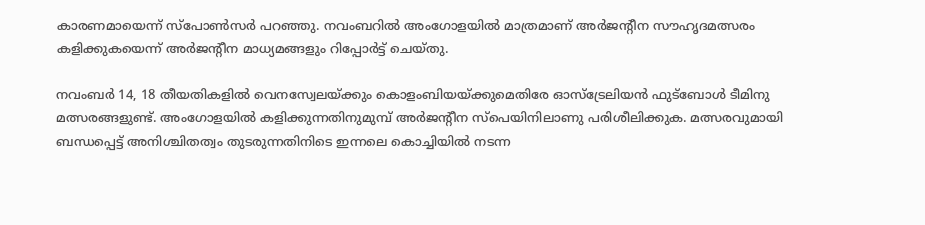കാരണമായെന്ന് സ്‌പോണ്‍സര്‍ പറഞ്ഞു. നവംബറില്‍ അംഗോളയില്‍ മാത്രമാണ് അര്‍ജന്‍റീന സൗഹൃദമത്സരം കളിക്കുകയെന്ന് അര്‍ജന്‍റീന മാധ്യമങ്ങളും റിപ്പോര്‍ട്ട് ചെയ്തു.

നവംബര്‍ 14, 18 തീയതികളില്‍ വെനസ്വേലയ്ക്കും കൊളംബിയയ്ക്കുമെതിരേ ഓസ്‌ട്രേലിയന്‍ ഫുട്‌ബോള്‍ ടീമിനു മത്സരങ്ങളുണ്ട്. അംഗോളയില്‍ കളിക്കുന്നതിനുമുമ്പ് അര്‍ജന്‍റീന സ്‌പെയിനിലാണു പരിശീലിക്കുക. മത്സരവുമായി ബന്ധപ്പെട്ട് അനിശ്ചിതത്വം തുടരുന്നതിനിടെ ഇന്നലെ കൊച്ചിയില്‍ നടന്ന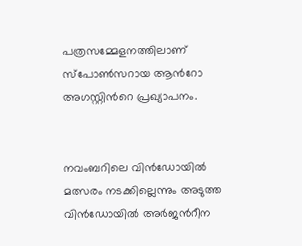പത്രസമ്മേളനത്തിലാണ് സ്‌പോണ്‍സറായ ആന്‍റോ അഗസ്റ്റിന്‍റെ പ്രഖ്യാപനം.


നവംബറിലെ വിന്‍ഡോയില്‍ മത്സരം നടക്കില്ലെന്നും അടുത്ത വിന്‍ഡോയില്‍ അര്‍ജന്‍റീന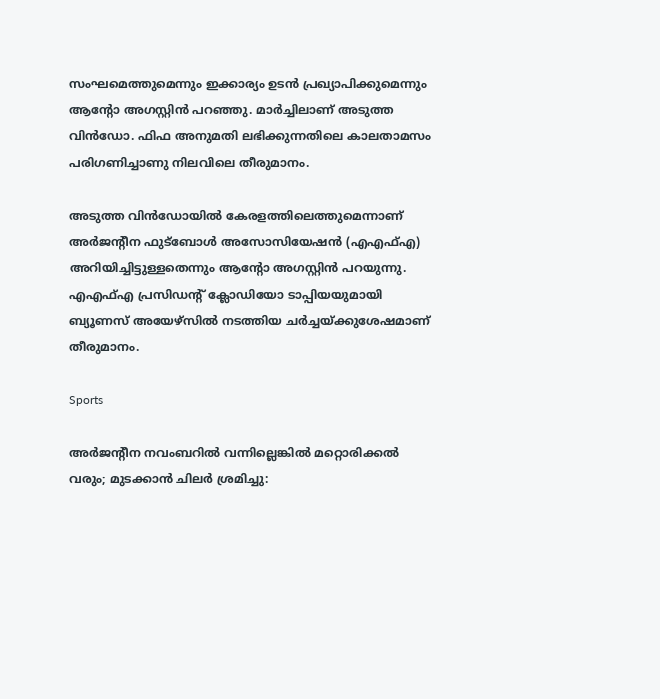സംഘമെത്തുമെന്നും ഇക്കാര്യം ഉടന്‍ പ്രഖ്യാപിക്കുമെന്നും ആന്‍റോ അഗസ്റ്റിന്‍ പറഞ്ഞു. മാര്‍ച്ചിലാണ് അടുത്ത വിന്‍ഡോ. ഫിഫ അനുമതി ലഭിക്കുന്നതിലെ കാലതാമസം പരിഗണിച്ചാണു നിലവിലെ തീരുമാനം.

അടുത്ത വിന്‍ഡോയില്‍ കേരളത്തിലെത്തുമെന്നാണ് അര്‍ജന്‍റീന ഫുട്ബോള്‍ അസോസിയേഷന്‍ (എഎഫ്എ) അറിയിച്ചിട്ടുള്ളതെന്നും ആന്‍റോ അഗസ്റ്റിന്‍ പറയുന്നു. എഎഫ്എ പ്രസിഡന്‍റ് ക്ലോഡിയോ ടാപ്പിയയുമായി ബ്യൂണസ് അയേഴ്‌സില്‍ നടത്തിയ ചര്‍ച്ചയ്ക്കുശേഷമാണ് തീരുമാനം.

Sports

അര്‍ജന്‍റീന നവംബറില്‍ വന്നില്ലെങ്കില്‍ മറ്റൊരിക്കൽ വരും; മുടക്കാന്‍ ചിലർ ശ്രമിച്ചു: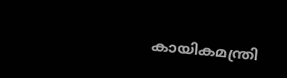കായികമന്ത്രി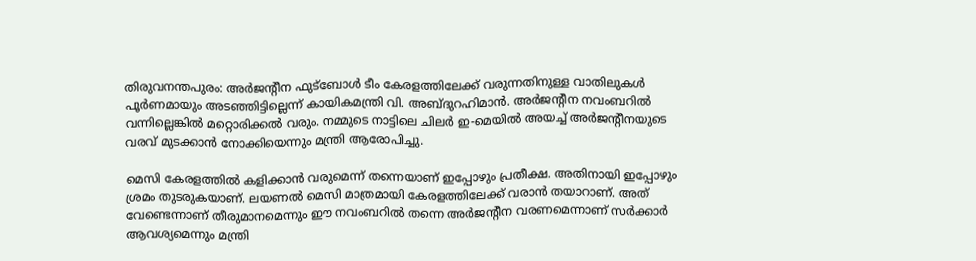തിരുവനന്തപുരം: അര്‍ജന്‍റീന ഫുട്ബോൾ ടീം കേരളത്തിലേക്ക് വരുന്നതിനുള്ള വാതിലുകള്‍ പൂര്‍ണമായും അടഞ്ഞിട്ടില്ലെന്ന് കായികമന്ത്രി വി. അബ്ദുറഹിമാൻ. അര്‍ജന്‍റീന നവംബറില്‍ വന്നില്ലെങ്കില്‍ മറ്റൊരിക്കൽ വരും. നമ്മുടെ നാട്ടിലെ ചിലർ ഇ-മെയിൽ അയച്ച് അര്‍ജന്‍റീനയുടെ വരവ് മുടക്കാൻ നോക്കിയെന്നും മന്ത്രി ആരോപിച്ചു.

മെസി കേരളത്തില്‍ കളിക്കാന്‍ വരുമെന്ന് തന്നെയാണ് ഇപ്പോഴും പ്രതീക്ഷ. അതിനായി ഇപ്പോഴും ശ്രമം തുടരുകയാണ്. ലയണല്‍ മെസി മാത്രമായി കേരളത്തിലേക്ക് വരാന്‍ തയാറാണ്. അത് വേണ്ടെന്നാണ് തീരുമാനമെന്നും ഈ നവംബറിൽ തന്നെ അര്‍ജന്‍റീന വരണമെന്നാണ് സർക്കാർ ആവശ്യമെന്നും മന്ത്രി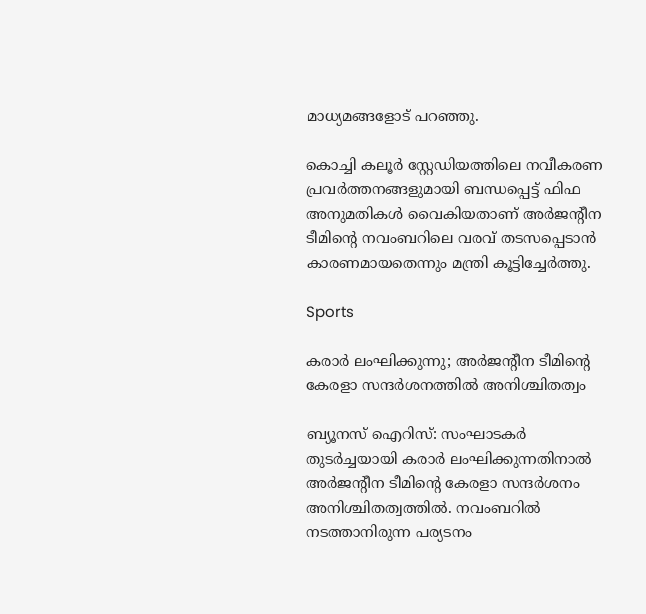മാധ്യമങ്ങളോട് പറഞ്ഞു.

കൊച്ചി കലൂര്‍ സ്റ്റേഡിയത്തിലെ നവീകരണ പ്രവര്‍ത്തനങ്ങളുമായി ബന്ധപ്പെട്ട് ഫിഫ അനുമതികള്‍ വൈകിയതാണ് അര്‍ജന്‍റീന ടീമിന്‍റെ നവംബറിലെ വരവ് തടസപ്പെടാന്‍ കാരണമായതെന്നും മന്ത്രി കൂട്ടിച്ചേർത്തു.

Sports

കരാർ ലംഘിക്കുന്നു; അര്‍ജന്‍റീന ടീമിന്‍റെ കേരളാ സന്ദര്‍ശനത്തില്‍ അനിശ്ചിതത്വം

ബ്യൂനസ് ഐറിസ്: സംഘാടകർ തുടർച്ചയായി കരാർ ലംഘിക്കുന്നതിനാൽ അര്‍ജന്‍റീന ടീമിന്‍റെ കേരളാ സന്ദര്‍ശനം അനിശ്ചിതത്വത്തിൽ. നവംബറിൽ നടത്താനിരുന്ന പര്യടനം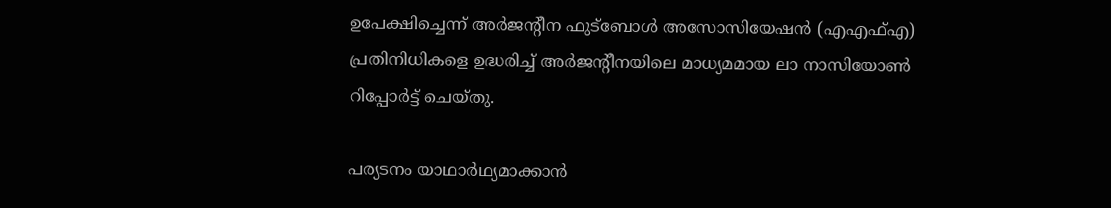ഉപേക്ഷിച്ചെന്ന് അർജന്‍റീന ഫുട്ബോൾ അസോസിയേഷൻ (എഎഫ്എ) പ്രതിനിധികളെ ഉദ്ധരിച്ച് അർജന്‍റീനയിലെ മാധ്യമമായ ലാ നാസിയോൺ റിപ്പോർട്ട് ചെയ്തു.

പര്യടനം യാഥാർഥ്യമാക്കാൻ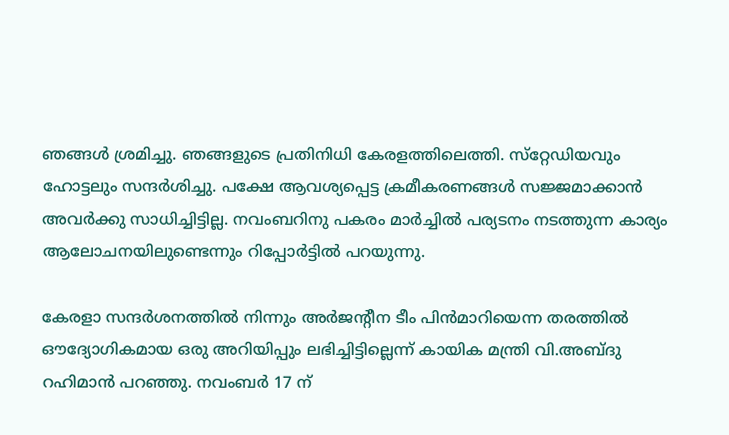ഞങ്ങൾ ശ്രമിച്ചു. ഞങ്ങളുടെ പ്രതിനിധി കേരളത്തിലെത്തി. സ്‌റ്റേഡിയവും ഹോട്ടലും സന്ദർശിച്ചു. പക്ഷേ ആവശ്യപ്പെട്ട ക്രമീകരണങ്ങൾ സജ്ജമാക്കാൻ അവർക്കു സാധിച്ചിട്ടില്ല. നവംബറിനു പകരം മാർച്ചിൽ പര്യടനം നടത്തുന്ന കാര്യം ആലോചനയിലുണ്ടെന്നും റിപ്പോർട്ടിൽ പറയുന്നു.

കേരളാ സന്ദർശനത്തിൽ നിന്നും അർജന്‍റീന ടീം പിൻമാറിയെന്ന തരത്തിൽ ഔദ്യോഗികമായ ഒരു അറിയിപ്പും ലഭിച്ചിട്ടില്ലെന്ന് കായിക മന്ത്രി വി.അബ്‌ദു റഹിമാൻ പറഞ്ഞു. നവംബര്‍ 17 ന്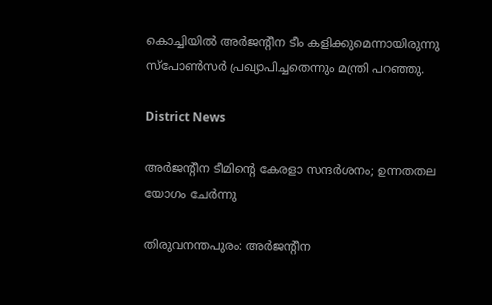കൊച്ചിയില്‍ അര്‍ജന്‍റീന ടീം കളിക്കുമെന്നായിരുന്നു സ്പോണ്‍സര്‍ പ്രഖ്യാപിച്ചതെന്നും മന്ത്രി പറഞ്ഞു.

District News

അർജന്റീന ടീമിൻ്റെ കേരളാ സന്ദർശനം; ഉന്നതതല യോഗം ചേർന്നു

തിരുവനന്തപുരം: അർജന്‍റീന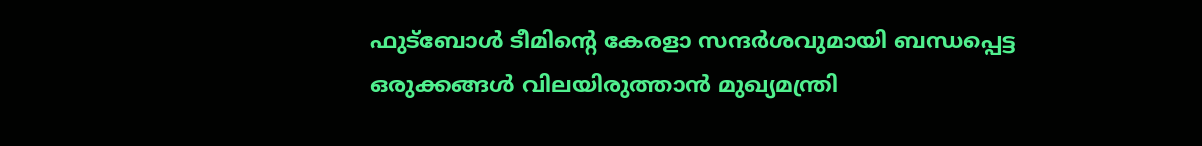ഫുട്ബോൾ ടീമിന്‍റെ കേരളാ സന്ദർശവുമായി ബന്ധപ്പെട്ട ഒരുക്കങ്ങൾ വിലയിരുത്താൻ മുഖ്യമന്ത്രി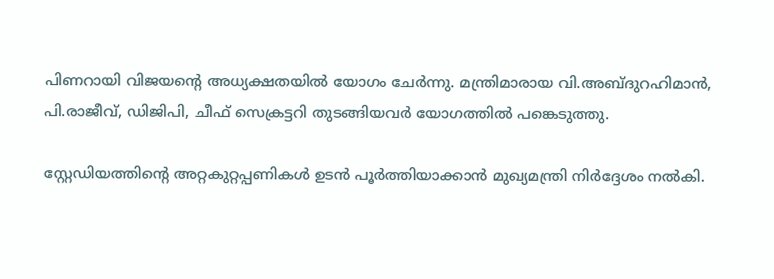പിണറായി വിജയന്‍റെ അധ്യക്ഷതയിൽ യോഗം ചേർന്നു. മന്ത്രിമാരായ വി.അബ്ദുറഹിമാന്‍, പി.രാജീവ്, ഡിജിപി, ചീഫ് സെക്രട്ടറി തുടങ്ങിയവർ യോഗത്തിൽ പങ്കെടുത്തു.

സ്റ്റേഡിയത്തിന്‍റെ അറ്റകുറ്റപ്പണികൾ ഉടൻ പൂർത്തിയാക്കാൻ മുഖ്യമന്ത്രി നിർദ്ദേശം നൽകി.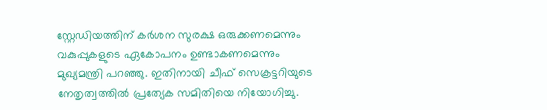സ്റ്റേഡിയത്തിന് കർശന സുരക്ഷ ഒരുക്കണമെന്നും വകുപ്പുകളുടെ ഏകോപനം ഉണ്ടാകണമെന്നും മുഖ്യമന്ത്രി പറഞ്ഞു. ഇതിനായി ചീഫ് സെക്രട്ടറിയുടെ നേതൃത്വത്തിൽ പ്രത്യേക സമിതിയെ നിയോഗിച്ചു.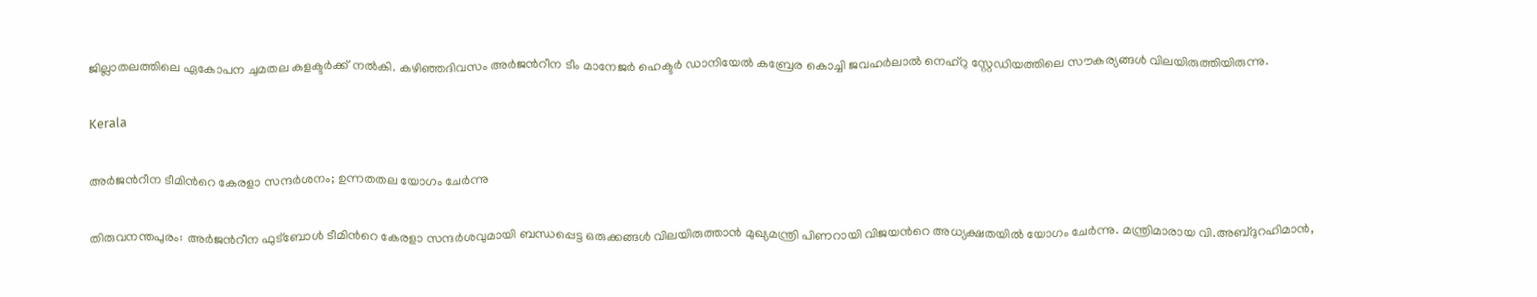ജില്ലാതലത്തിലെ ഏകോപന ചുമതല കളക്ടർക്ക് നൽകി. കഴിഞ്ഞദിവസം അര്‍ജന്‍റീന ടീം മാനേജര്‍ ഹെക്ടര്‍ ഡാനിയേല്‍ കബ്രേര കൊച്ചി ജവഹര്‍ലാല്‍ നെഹ്‌റു സ്റ്റേഡിയത്തിലെ സൗകര്യങ്ങള്‍ വിലയിരുത്തിയിരുന്നു.

Kerala

അർജന്‍റീന ടീമിന്‍റെ കേരളാ സന്ദർശനം; ഉന്നതതല യോഗം ചേർന്നു

തിരുവനന്തപുരം: അർജന്‍റീന ഫുട്ബോൾ ടീമിന്‍റെ കേരളാ സന്ദർശവുമായി ബന്ധപ്പെട്ട ഒരുക്കങ്ങൾ വിലയിരുത്താൻ മുഖ്യമന്ത്രി പിണറായി വിജയന്‍റെ അധ്യക്ഷതയിൽ യോഗം ചേർന്നു. മന്ത്രിമാരായ വി.അബ്ദുറഹിമാന്‍,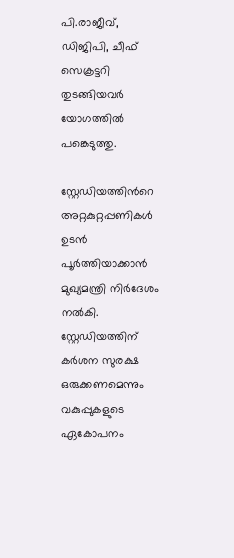പി.രാജീവ്, ഡിജിപി, ചീഫ് സെക്രട്ടറി തുടങ്ങിയവർ യോഗത്തിൽ പങ്കെടുത്തു.

സ്റ്റേഡിയത്തിന്‍റെ അറ്റകുറ്റപ്പണികൾ ഉടൻ പൂർത്തിയാക്കാൻ മുഖ്യമന്ത്രി നിർദേശം നൽകി. സ്റ്റേഡിയത്തിന് കർശന സുരക്ഷ ഒരുക്കണമെന്നും വകുപ്പുകളുടെ ഏകോപനം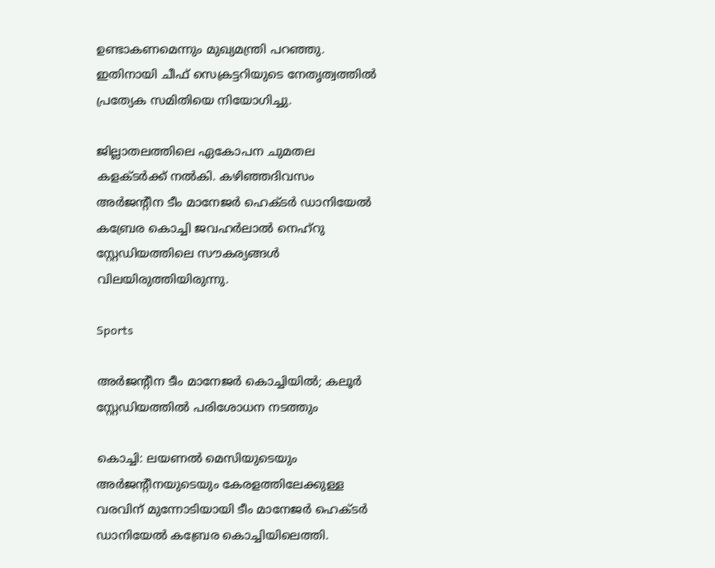ഉണ്ടാകണമെന്നും മുഖ്യമന്ത്രി പറഞ്ഞു. ഇതിനായി ചീഫ് സെക്രട്ടറിയുടെ നേതൃത്വത്തിൽ പ്രത്യേക സമിതിയെ നിയോഗിച്ചു.

ജില്ലാതലത്തിലെ ഏകോപന ചുമതല കളക്ടർക്ക് നൽകി. കഴിഞ്ഞദിവസം അര്‍ജന്‍റീന ടീം മാനേജര്‍ ഹെക്ടര്‍ ഡാനിയേല്‍ കബ്രേര കൊച്ചി ജവഹര്‍ലാല്‍ നെഹ്‌റു സ്റ്റേഡിയത്തിലെ സൗകര്യങ്ങള്‍ വിലയിരുത്തിയിരുന്നു.

Sports

അർജന്‍റീന ടീം മാനേജർ കൊച്ചിയിൽ; കലൂർ സ്റ്റേഡിയത്തിൽ പരിശോധന നടത്തും

കൊച്ചി: ലയണൽ മെസിയുടെയും അർജന്‍റീനയുടെയും കേരളത്തിലേക്കുള്ള വരവിന് മുന്നോടിയായി ടീം മാനേജർ ഹെക്ടർ ഡാനിയേൽ കബ്രേര കൊച്ചിയിലെത്തി.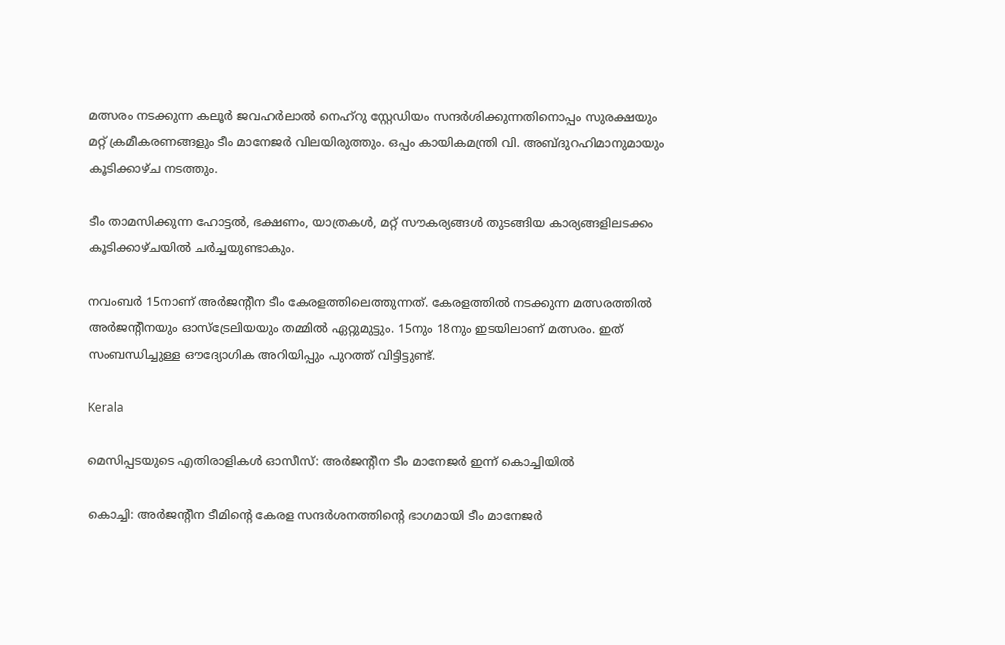മത്സരം നടക്കുന്ന കലൂർ ജവഹർലാൽ നെഹ്റു സ്റ്റേഡിയം സന്ദർശിക്കുന്നതിനൊപ്പം സുരക്ഷയും മറ്റ് ക്രമീകരണങ്ങളും ടീം മാനേജർ വിലയിരുത്തും. ഒപ്പം കായികമന്ത്രി വി. അബ്ദുറഹിമാനുമായും കൂടിക്കാഴ്ച നടത്തും.

ടീം താമസിക്കുന്ന ഹോട്ടല്‍, ഭക്ഷണം, യാത്രകള്‍, മറ്റ് സൗകര്യങ്ങള്‍ തുടങ്ങിയ കാര്യങ്ങളിലടക്കം കൂടിക്കാഴ്ചയില്‍ ചര്‍ച്ചയുണ്ടാകും.

നവംബര്‍ 15നാണ് അര്‍ജന്‍റീന ടീം കേരളത്തിലെത്തുന്നത്. കേരളത്തില്‍ നടക്കുന്ന മത്സരത്തില്‍ അര്‍ജന്‍റീനയും ഓസ്‌ട്രേലിയയും തമ്മില്‍ ഏറ്റുമുട്ടും. 15നും 18നും ഇടയിലാണ് മത്സരം. ഇത് സംബന്ധിച്ചുള്ള ഔദ്യോഗിക അറിയിപ്പും പുറത്ത് വിട്ടിട്ടുണ്ട്.

Kerala

മെസിപ്പടയുടെ എതിരാളികൾ ഓസീസ്: അര്‍ജന്‍റീന ടീം മാനേജര്‍ ഇന്ന് കൊച്ചിയില്‍

കൊച്ചി: അര്‍ജന്‍റീന ടീമിന്‍റെ കേരള സന്ദര്‍ശനത്തിന്‍റെ ഭാഗമായി ടീം മാനേജര്‍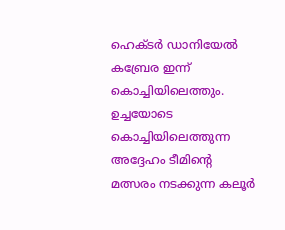ഹെക്ടര്‍ ഡാനിയേല്‍ കബ്രേര ഇന്ന് കൊച്ചിയിലെത്തും. ഉച്ചയോടെ കൊച്ചിയിലെത്തുന്ന അദ്ദേഹം ടീമിന്‍റെ മത്സരം നടക്കുന്ന കലൂര്‍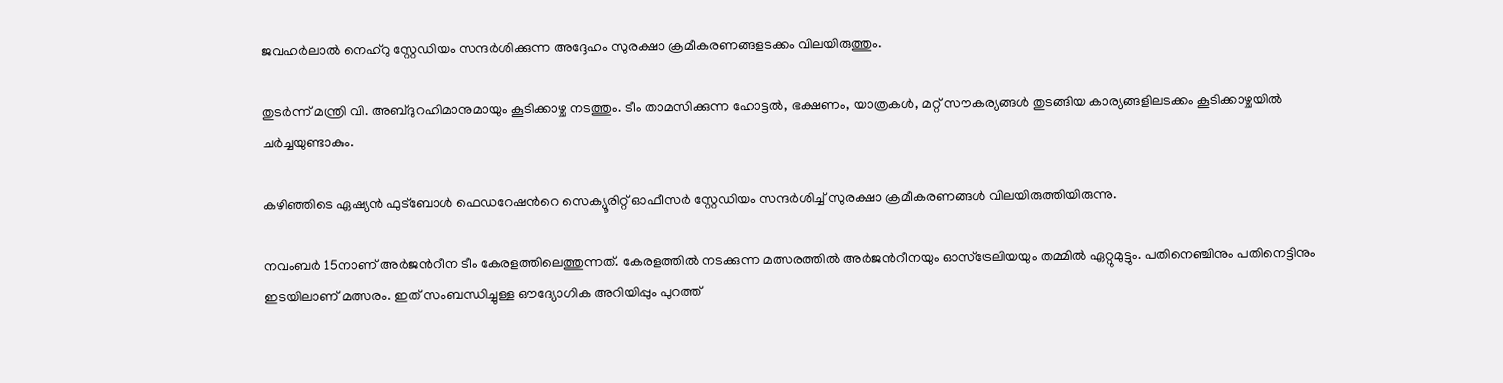ജവഹര്‍ലാല്‍ നെഹ്‌റു സ്റ്റേഡിയം സന്ദര്‍ശിക്കുന്ന അദ്ദേഹം സുരക്ഷാ ക്രമീകരണങ്ങളടക്കം വിലയിരുത്തും.

തുടര്‍ന്ന് മന്ത്രി വി. അബ്ദുറഹിമാനുമായും കൂടിക്കാഴ്ച നടത്തും. ടീം താമസിക്കുന്ന ഹോട്ടല്‍, ഭക്ഷണം, യാത്രകള്‍, മറ്റ് സൗകര്യങ്ങള്‍ തുടങ്ങിയ കാര്യങ്ങളിലടക്കം കൂടിക്കാഴ്ചയില്‍ ചര്‍ച്ചയുണ്ടാകും.

കഴിഞ്ഞിടെ ഏഷ്യന്‍ ഫുട്‌ബോള്‍ ഫെഡറേഷന്‍റെ സെക്യൂരിറ്റ് ഓഫീസര്‍ സ്റ്റേഡിയം സന്ദര്‍ശിച്ച് സുരക്ഷാ ക്രമീകരണങ്ങള്‍ വിലയിരുത്തിയിരുന്നു.

നവംബര്‍ 15നാണ് അര്‍ജന്‍റീന ടീം കേരളത്തിലെത്തുന്നത്. കേരളത്തില്‍ നടക്കുന്ന മത്സരത്തില്‍ അര്‍ജന്‍റീനയും ഓസ്‌ട്രേലിയയും തമ്മില്‍ ഏറ്റുമുട്ടും. പതിനെഞ്ചിനും പതിനെട്ടിനും ഇടയിലാണ് മത്സരം. ഇത് സംബന്ധിച്ചുള്ള ഔദ്യോഗിക അറിയിപ്പും പുറത്ത്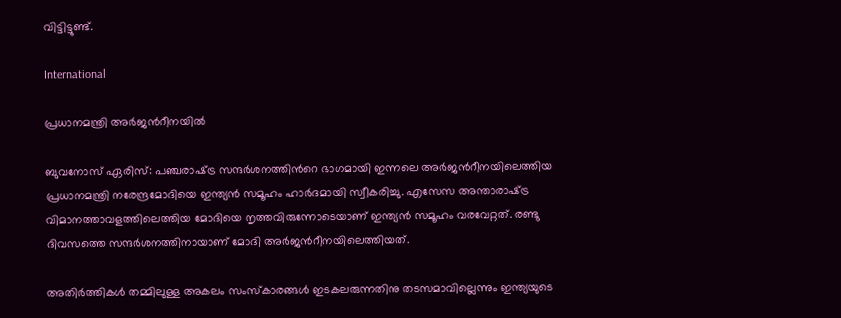വിട്ടിട്ടുണ്ട്.

International

പ്രധാനമന്ത്രി അർജന്‍റീനയിൽ

ബുവനോസ് ഏരിസ്: പഞ്ചരാഷ്‌ട്ര സന്ദർശനത്തിന്‍റെ ഭാഗമായി ഇന്നലെ അർജന്‍റീനയിലെത്തിയ പ്രധാനമന്ത്രി നരേന്ദ്രമോദിയെ ഇന്ത്യൻ സമൂഹം ഹാർദമായി സ്വീകരിച്ചു. എസേസ അന്താരാഷ്‌ട്ര വിമാനത്താവളത്തിലെത്തിയ മോദിയെ നൃത്തവിരുന്നോടെയാണ് ഇന്ത്യൻ സമൂഹം വരവേറ്റത്. രണ്ടു ദിവസത്തെ സന്ദർശനത്തിനായാണ് മോദി അർജന്‍റീനയിലെത്തിയത്.

അതിർത്തികൾ തമ്മിലുള്ള അകലം സംസ്കാരങ്ങൾ ഇടകലരുന്നതിനു തടസമാവില്ലെന്നും ഇന്ത്യയുടെ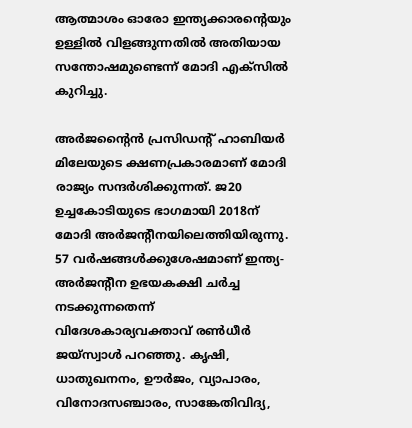ആത്മാശം ഓരോ ഇന്ത്യക്കാരന്‍റെയും ഉള്ളിൽ വിളങ്ങുന്നതിൽ അതിയായ സന്തോഷമുണ്ടെന്ന് മോദി എക്സിൽ കുറിച്ചു.

അർജന്‍റൈൻ പ്രസിഡന്‍റ് ഹാബിയർ മിലേയുടെ ക്ഷണപ്രകാരമാണ് മോദി രാജ്യം സന്ദർശിക്കുന്നത്. ജ20 ഉച്ചകോടിയുടെ ഭാഗമായി 2018ന് മോദി അർജന്‍റീനയിലെത്തിയിരുന്നു. 57 വർഷങ്ങൾക്കുശേഷമാണ് ഇന്ത്യ-അർജന്‍റീന ഉഭയകക്ഷി ചർച്ച നടക്കുന്നതെന്ന് വിദേശകാര്യവക്താവ് രൺധീർ ജയ്‌സ്വാൾ പറഞ്ഞു. കൃഷി, ധാതുഖനനം, ഊർജം, വ്യാപാരം, വിനോദസഞ്ചാരം, സാങ്കേതിവിദ്യ,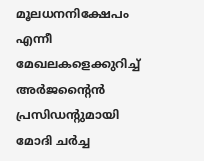മൂലധനനിക്ഷേപം എന്നീ മേഖലകളെക്കുറിച്ച് അർജന്‍റൈൻ പ്രസിഡന്‍റുമായി മോദി ചർച്ച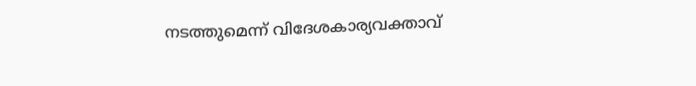നടത്തുമെന്ന് വിദേശകാര്യവക്താവ്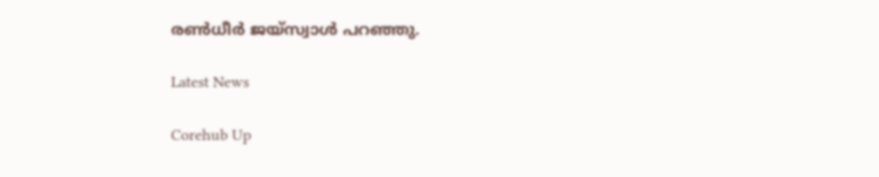രൺധീർ ജയ്‌സ്വാൾ പറഞ്ഞു.

Latest News

Corehub Up